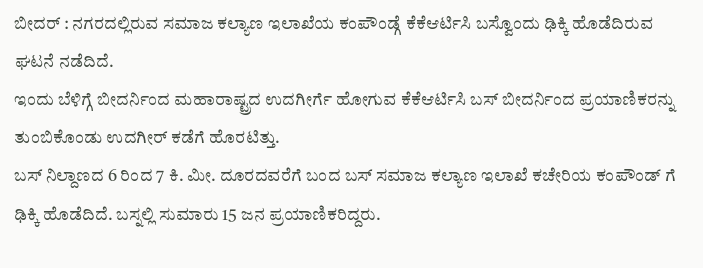ಬೀದರ್ : ನಗರದಲ್ಲಿರುವ ಸಮಾಜ ಕಲ್ಯಾಣ ಇಲಾಖೆಯ ಕಂಪೌಂಡ್ಗೆ ಕೆಕೆಆರ್ಟಿಸಿ ಬಸ್ವೊಂದು ಢಿಕ್ಕಿ ಹೊಡೆದಿರುವ ಘಟನೆ ನಡೆದಿದೆ.
ಇಂದು ಬೆಳಿಗ್ಗೆ ಬೀದರ್ನಿಂದ ಮಹಾರಾಷ್ಟ್ರದ ಉದಗೀರ್ಗೆ ಹೋಗುವ ಕೆಕೆಆರ್ಟಿಸಿ ಬಸ್ ಬೀದರ್ನಿಂದ ಪ್ರಯಾಣಿಕರನ್ನು ತುಂಬಿಕೊಂಡು ಉದಗೀರ್ ಕಡೆಗೆ ಹೊರಟಿತ್ತು.
ಬಸ್ ನಿಲ್ದಾಣದ 6 ರಿಂದ 7 ಕಿ. ಮೀ. ದೂರದವರೆಗೆ ಬಂದ ಬಸ್ ಸಮಾಜ ಕಲ್ಯಾಣ ಇಲಾಖೆ ಕಚೇರಿಯ ಕಂಪೌಂಡ್ ಗೆ ಢಿಕ್ಕಿ ಹೊಡೆದಿದೆ. ಬಸ್ನಲ್ಲಿ ಸುಮಾರು 15 ಜನ ಪ್ರಯಾಣಿಕರಿದ್ದರು.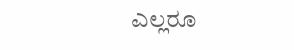ಎಲ್ಲರೂ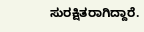ಸುರಕ್ಷಿತರಾಗಿದ್ದಾರೆ.